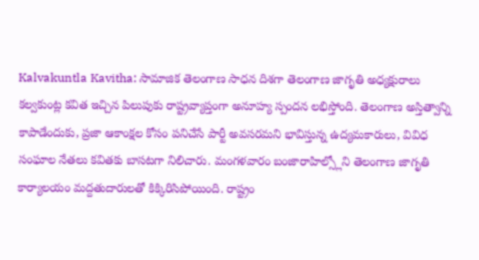Kalvakuntla Kavitha: సామాజిక తెలంగాణ సాధన దిశగా తెలంగాణ జాగృతి అధ్యక్షురాలు కల్వకుంట్ల కవిత ఇచ్చిన పిలుపుకు రాష్ట్రవ్యాప్తంగా అనూహ్య స్పందన లభిస్తోంది. తెలంగాణ అస్తిత్వాన్ని కాపాడేందుకు, ప్రజా ఆకాంక్షల కోసం పనిచేసే పార్టీ అవసరమని భావిస్తున్న ఉద్యమకారులు, వివిధ సంఘాల నేతలు కవితకు బాసటగా నిలిచారు. మంగళవారం బంజారాహిల్స్లోని తెలంగాణ జాగృతి కార్యాలయం మద్దతుదారులతో కిక్కిరిసిపోయింది. రాష్ట్రం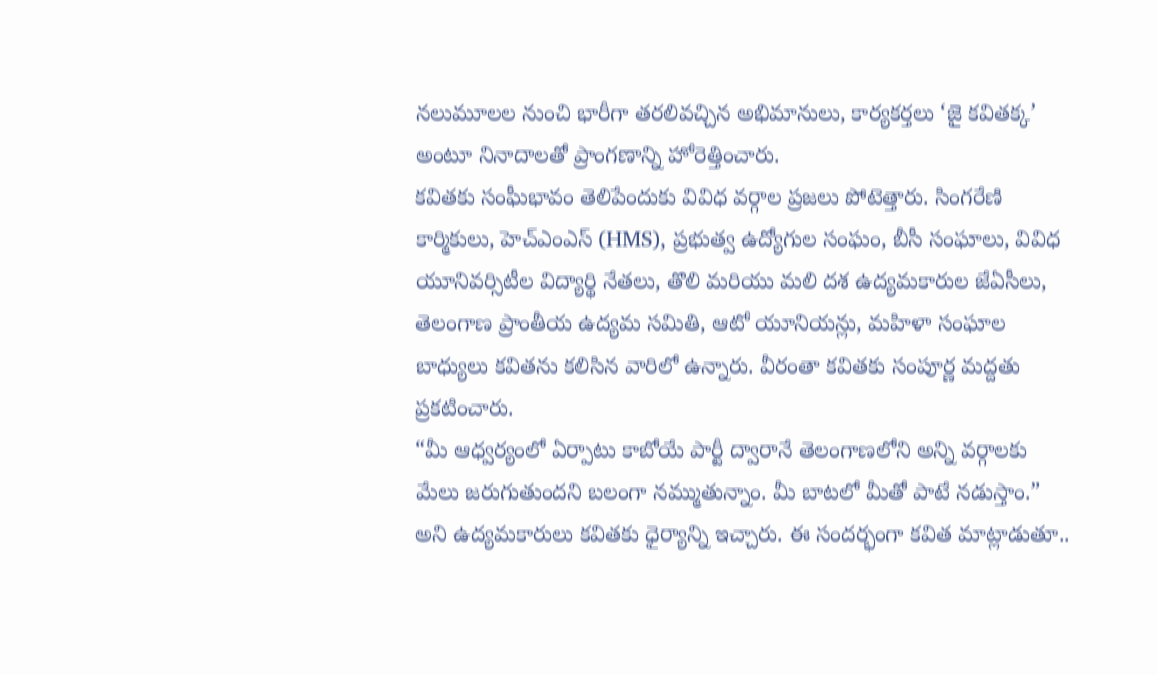నలుమూలల నుంచి భారీగా తరలివచ్చిన అభిమానులు, కార్యకర్తలు ‘జై కవితక్క’ అంటూ నినాదాలతో ప్రాంగణాన్ని హోరెత్తించారు.
కవితకు సంఘీభావం తెలిపేందుకు వివిధ వర్గాల ప్రజలు పోటెత్తారు. సింగరేణి కార్మికులు, హెచ్ఎంఎస్ (HMS), ప్రభుత్వ ఉద్యోగుల సంఘం, బీసీ సంఘాలు, వివిధ యూనివర్సిటీల విద్యార్థి నేతలు, తొలి మరియు మలి దశ ఉద్యమకారుల జేఏసీలు, తెలంగాణ ప్రాంతీయ ఉద్యమ సమితి, ఆటో యూనియన్లు, మహిళా సంఘాల బాధ్యులు కవితను కలిసిన వారిలో ఉన్నారు. వీరంతా కవితకు సంపూర్ణ మద్దతు ప్రకటించారు.
“మీ ఆధ్వర్యంలో ఏర్పాటు కాబోయే పార్టీ ద్వారానే తెలంగాణలోని అన్ని వర్గాలకు మేలు జరుగుతుందని బలంగా నమ్ముతున్నాం. మీ బాటలో మీతో పాటే నడుస్తాం.” అని ఉద్యమకారులు కవితకు ధైర్యాన్ని ఇచ్చారు. ఈ సందర్భంగా కవిత మాట్లాడుతూ..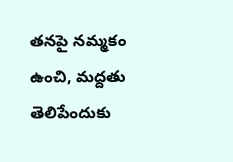తనపై నమ్మకం ఉంచి, మద్దతు తెలిపేందుకు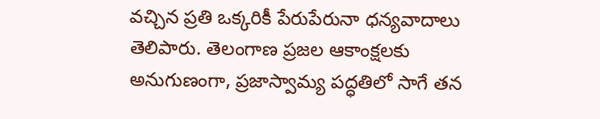వచ్చిన ప్రతి ఒక్కరికీ పేరుపేరునా ధన్యవాదాలు తెలిపారు. తెలంగాణ ప్రజల ఆకాంక్షలకు అనుగుణంగా, ప్రజాస్వామ్య పద్ధతిలో సాగే తన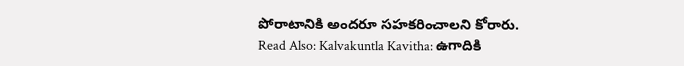పోరాటానికి అందరూ సహకరించాలని కోరారు.
Read Also: Kalvakuntla Kavitha: ఉగాదికి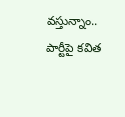వస్తున్నాం.. పార్టీపై కవిత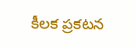కీలక ప్రకటన